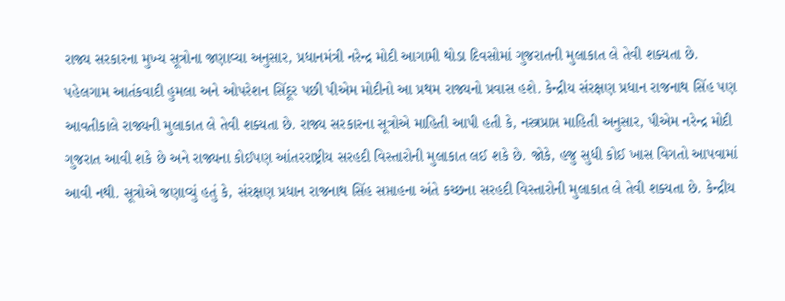રાજ્ય સરકારના મુખ્ય સૂત્રોના જણાવ્યા અનુસાર, પ્રધાનમંત્રી નરેન્દ્ર મોદી આગામી થોડા દિવસોમાં ગુજરાતની મુલાકાત લે તેવી શક્યતા છે. પહેલગામ આતંકવાદી હુમલા અને ઓપરેશન સિંદૂર પછી પીએમ મોદીનો આ પ્રથમ રાજ્યનો પ્રવાસ હશે. કેન્દ્રીય સંરક્ષણ પ્રધાન રાજનાથ સિંહ પણ આવતીકાલે રાજ્યની મુલાકાત લે તેવી શક્યતા છે. રાજ્ય સરકારના સૂત્રોએ માહિતી આપી હતી કે, નસ્ત્રપ્રાપ્ત માહિતી અનુસાર, પીએમ નરેન્દ્ર મોદી ગુજરાત આવી શકે છે અને રાજ્યના કોઈપણ આંતરરાષ્ટ્રીય સરહદી વિસ્તારોની મુલાકાત લઈ શકે છે. જોકે, હજુ સુધી કોઈ ખાસ વિગતો આપવામાં આવી નથી. સૂત્રોએ જણાવ્યું હતું કે, સંરક્ષણ પ્રધાન રાજનાથ સિંહ સપ્તાહના અંતે કચ્છના સરહદી વિસ્તારોની મુલાકાત લે તેવી શક્યતા છે. કેન્દ્રીય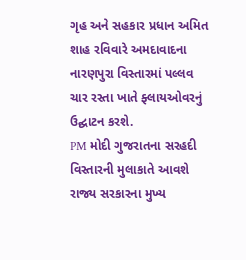ગૃહ અને સહકાર પ્રધાન અમિત શાહ રવિવારે અમદાવાદના નારણપુરા વિસ્તારમાં પલ્લવ ચાર રસ્તા ખાતે ફ્લાયઓવરનું ઉદ્ઘાટન કરશે.
PM મોદી ગુજરાતના સરહદી વિસ્તારની મુલાકાતે આવશે
રાજ્ય સરકારના મુખ્ય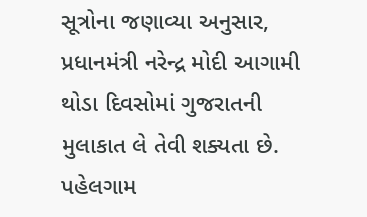સૂત્રોના જણાવ્યા અનુસાર, પ્રધાનમંત્રી નરેન્દ્ર મોદી આગામી થોડા દિવસોમાં ગુજરાતની મુલાકાત લે તેવી શક્યતા છે. પહેલગામ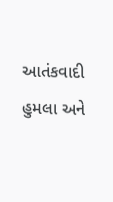આતંકવાદી હુમલા અને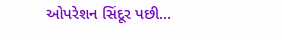ઓપરેશન સિંદૂર પછી…